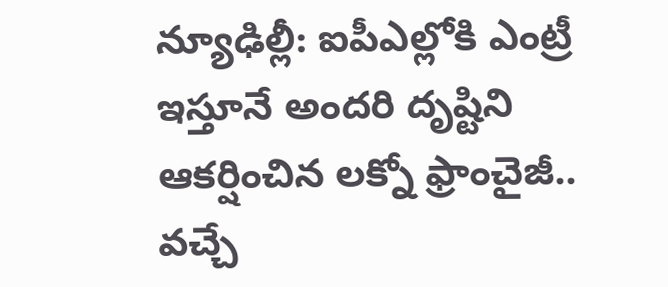న్యూఢిల్లీ: ఐపీఎల్లోకి ఎంట్రీ ఇస్తూనే అందరి దృష్టిని ఆకర్షించిన లక్నో ఫ్రాంచైజీ.. వచ్చే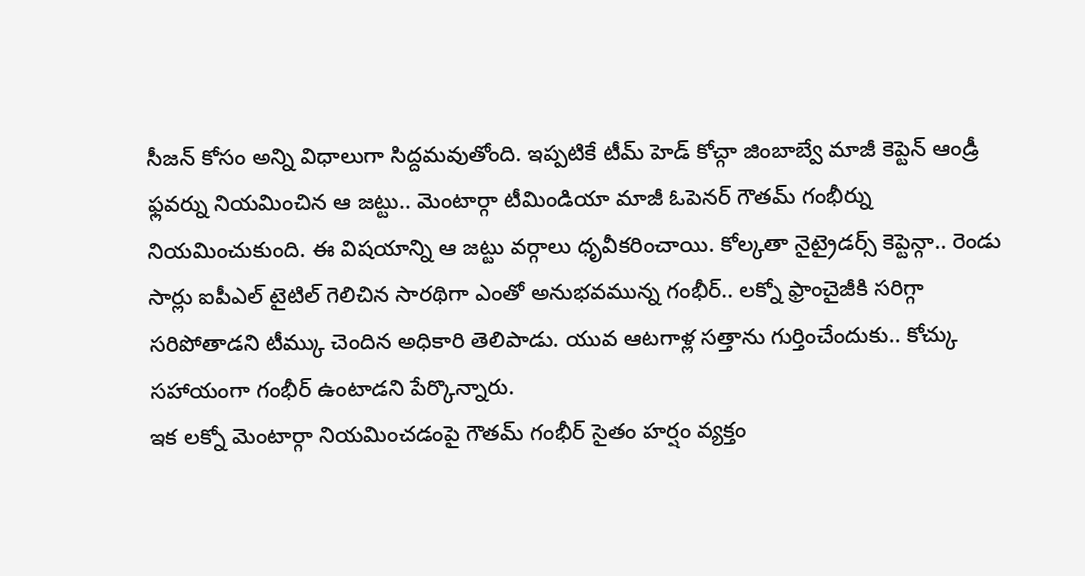సీజన్ కోసం అన్ని విధాలుగా సిద్దమవుతోంది. ఇప్పటికే టీమ్ హెడ్ కోచ్గా జింబాబ్వే మాజీ కెప్టెన్ ఆండ్రీ ఫ్లవర్ను నియమించిన ఆ జట్టు.. మెంటార్గా టీమిండియా మాజీ ఓపెనర్ గౌతమ్ గంభీర్ను నియమించుకుంది. ఈ విషయాన్ని ఆ జట్టు వర్గాలు ధృవీకరించాయి. కోల్కతా నైట్రైడర్స్ కెప్టెన్గా.. రెండు సార్లు ఐపీఎల్ టైటిల్ గెలిచిన సారథిగా ఎంతో అనుభవమున్న గంభీర్.. లక్నో ఫ్రాంచైజీకి సరిగ్గా సరిపోతాడని టీమ్కు చెందిన అధికారి తెలిపాడు. యువ ఆటగాళ్ల సత్తాను గుర్తించేందుకు.. కోచ్కు సహాయంగా గంభీర్ ఉంటాడని పేర్కొన్నారు.
ఇక లక్నో మెంటార్గా నియమించడంపై గౌతమ్ గంభీర్ సైతం హర్షం వ్యక్తం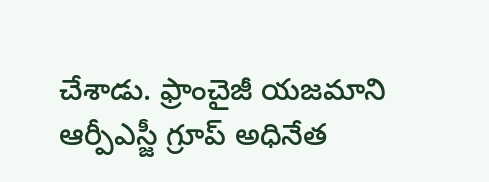చేశాడు. ఫ్రాంచైజీ యజమాని ఆర్పీఎస్జీ గ్రూప్ అధినేత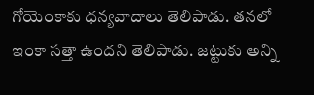గోయెంకాకు ధన్యవాదాలు తెలిపాడు. తనలో ఇంకా సత్తా ఉందని తెలిపాడు. జట్టుకు అన్ని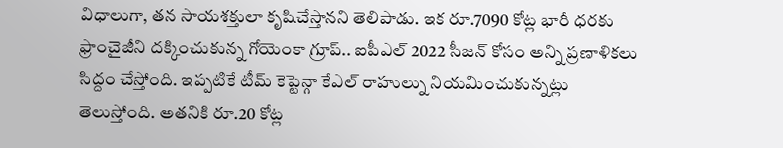విధాలుగా, తన సాయశక్తులా కృషిచేస్తానని తెలిపాడు. ఇక రూ.7090 కోట్ల భారీ ధరకు ఫ్రాంచైజీని దక్కించుకున్న గోయెంకా గ్రూప్.. ఐపీఎల్ 2022 సీజన్ కోసం అన్ని ప్రణాళికలు సిద్దం చేస్తోంది. ఇప్పటికే టీమ్ కెప్టెన్గా కేఎల్ రాహుల్ను నియమించుకున్నట్లు తెలుస్తోంది. అతనికి రూ.20 కోట్ల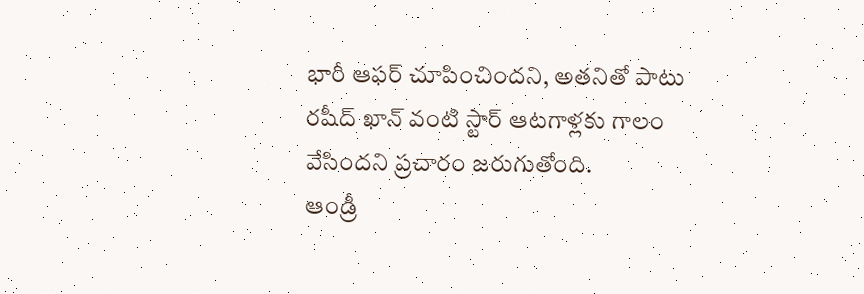భారీ ఆఫర్ చూపించిందని, అతనితో పాటు రషీద్ ఖాన్ వంటి స్టార్ ఆటగాళ్లకు గాలం వేసిందని ప్రచారం జరుగుతోంది.
ఆండ్రీ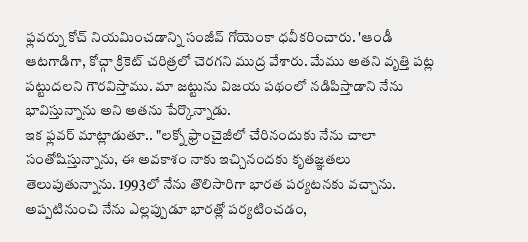ఫ్లవర్ను కోచ్ నియమించడాన్ని సంజీవ్ గోయెంకా ధవీకరించారు. 'ఆండీ ఆటగాడిగా, కోచ్గా క్రికెట్ చరిత్రలో చెరగని ముద్ర వేశారు. మేము అతని వృత్తి పట్ల పట్టుదలని గౌరవిస్తాము. మా జట్టును విజయ పథంలో నడిపిస్తాడాని నేను భావిస్తున్నాను అని అతను పేర్కొన్నాడు.
ఇక ఫ్లవర్ మాట్లాడుతూ.. "లక్నో ఫ్రాంచైజీలో చేరినందుకు నేను చాలా సంతోషిస్తున్నాను, ఈ అవకాశం నాకు ఇచ్చినందకు కృతజ్ఞతలు తెలుపుతున్నాను. 1993లో నేను తొలిసారిగా భారత పర్యటనకు వచ్చాను. అప్పటినుంచి నేను ఎల్లప్పుడూ భారత్లో పర్యటించడం,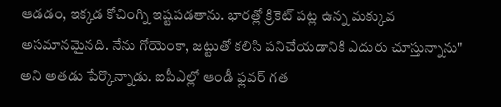ఆడడం, ఇక్కడ కోచింగ్ని ఇష్టపడతాను. భారత్లో క్రికెట్ పట్ల ఉన్న మక్కువ అసమానమైనది. నేను గోయెంకా, జట్టుతో కలిసి పనిచేయడానికి ఎదురు చూస్తున్నాను" అని అతడు పేర్కొన్నాడు. ఐపీఎల్లో ఆండీ ఫ్లవర్ గత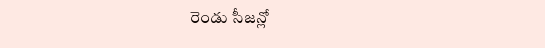రెండు సీజన్లో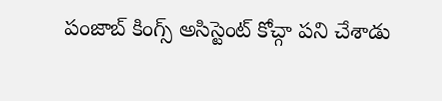పంజాబ్ కింగ్స్ అసిస్టెంట్ కోచ్గా పని చేశాడు